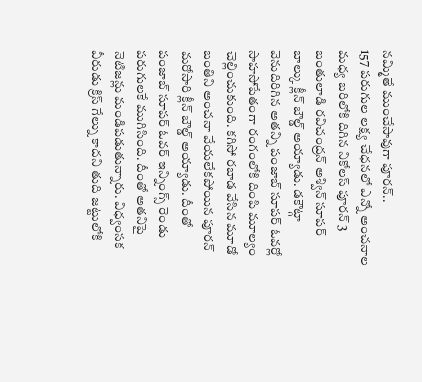నమ్మితే ముంచేసావుగా పూరన్..
157 పరుగుల లక్ష్య చేధనలో ఎన్నో అంచనాల మధ్య బరిలోకి దిగిన నికోలస్ పూరన్ 3 బంతులాడి రవిచంద్రన్ అశ్విన్ సూపర్ బాల్కు క్లీన్ బౌల్డ్ అయ్యాడు. డకౌట్గా వెనుదిరిగిన అతన్ని పంజాబ్ సూపర్ ఓవర్లో సాహసోపేతంగా రంగంలోకి దింపి మూల్యం చెల్లించుకుంది. కగిసో రబాడ వేసిన మూడో బంతిని అంచనా వేయలేకపోయిన పూరన్ మరోసారి క్లీన్ బౌల్డ్ అయ్యాడు. దీంతో పంజాబ్ సూపర్ ఓవర్ ఇన్నింగ్స్ రెండు పరుగులకే ముగిసింది. దీంతో అతనిపై నెటిజన్లు మండిపడుతున్నారు. విధ్వంసక వీరుడు క్రిస్ గేల్ను కాదని తుది జట్టులోకి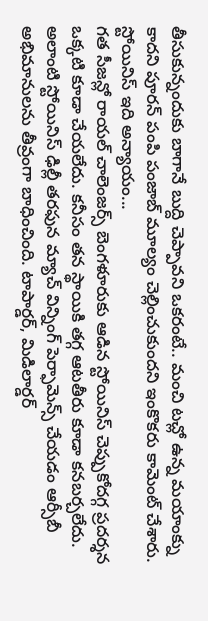తీసుకున్నందుకు బాగానే బుద్ది చెప్పావని ఒకరంటే.. మంచి టచ్లో ఉన్న మయాంక్ను కాదని పూరన్ పంపి పంజాబ్ మూల్యం చెల్లించుకుందని ఇంకొకరు కామెంట్ చేశారు.
స్టోయినిస్ ఇది అన్యాయం...
గత సీజన్లో రాయల్ చాలెంజర్స్ బెంగళూరుకు ఆడిన స్టోయినిస్ చెప్పుకోదగ్గ ప్రదర్శన ఒక్కటి కూడా చేయలేదు. కనీసం తన స్థాయికి తగ్గ ఆటతీరు కూడా కనబర్చలేదు. అలాంటి స్టోయినిస్ ఢిల్లీ తరఫున మ్యాచ్ విన్నింగ్ పెర్ఫామెన్స్ చేయడం ఆర్సీబీ అభిమానులను తీవ్రంగా బాధించింది. టాపార్డర్, మిడిలార్డర్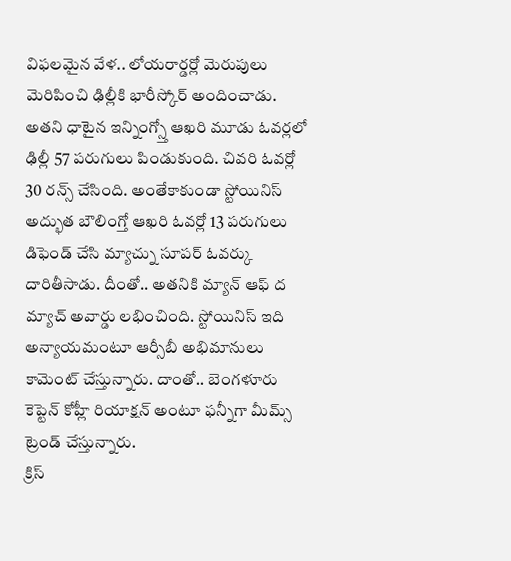విఫలమైన వేళ.. లోయరార్డర్లో మెరుపులు మెరిపించి ఢిల్లీకి భారీస్కోర్ అందించాడు. అతని ధాటైన ఇన్నింగ్స్తో ఆఖరి మూడు ఓవర్లలో ఢిల్లీ 57 పరుగులు పిండుకుంది. చివరి ఓవర్లో 30 రన్స్ చేసింది. అంతేకాకుండా స్టోయినిస్ అద్భుత బౌలింగ్తో ఆఖరి ఓవర్లో 13 పరుగులు డిఫెండ్ చేసి మ్యాచ్ను సూపర్ ఓవర్కు దారితీసాడు. దీంతో.. అతనికి మ్యాన్ ఆఫ్ ద మ్యాచ్ అవార్డు లభించింది. స్టోయినిస్ ఇది అన్యాయమంటూ ఆర్సీబీ అభిమానులు కామెంట్ చేస్తున్నారు. దాంతో.. బెంగళూరు కెప్టెన్ కోహ్లీ రియాక్షన్ అంటూ ఫన్నీగా మీమ్స్ ట్రెండ్ చేస్తున్నారు.
క్రిస్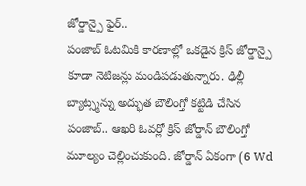జోర్డాన్పై ఫైర్..
పంజాబ్ ఓటమికి కారణాల్లో ఒకడైన క్రిస్ జోర్డాన్పై కూడా నెటిజన్లు మండిపడుతున్నారు. ఢిల్లీ బ్యాట్స్మన్ను అద్భుత బౌలింగ్తో కట్టిడి చేసిన పంజాబ్.. ఆఖరి ఓవర్లో క్రిస్ జోర్డాన్ బౌలింగ్తో మూల్యం చెల్లించుకుంది. జోర్డాన్ ఏకంగా (6 Wd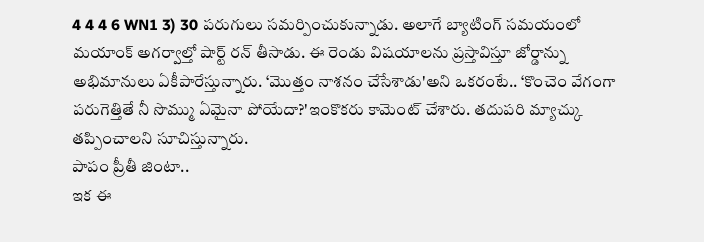4 4 4 6 WN1 3) 30 పరుగులు సమర్పించుకున్నాడు. అలాగే బ్యాటింగ్ సమయంలో మయాంక్ అగర్వాల్తో షార్ట్ రన్ తీసాడు. ఈ రెండు విషయాలను ప్రస్తావిస్తూ జోర్డాన్ను అభిమానులు ఏకీపారేస్తున్నారు. ‘మొత్తం నాశనం చేసేశాడు'అని ఒకరంటే.. ‘కొంచెం వేగంగా పరుగెత్తితే నీ సొమ్ము ఏమైనా పోయేదా?'ఇంకొకరు కామెంట్ చేశారు. తదుపరి మ్యాచ్కు తప్పించాలని సూచిస్తున్నారు.
పాపం ప్రీతీ జింటా..
ఇక ఈ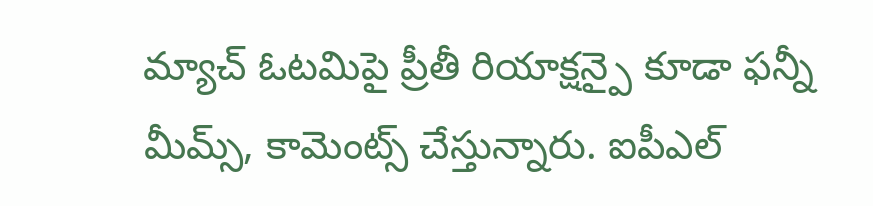మ్యాచ్ ఓటమిపై ప్రీతీ రియాక్షన్పై కూడా ఫన్నీ మీమ్స్, కామెంట్స్ చేస్తున్నారు. ఐపీఎల్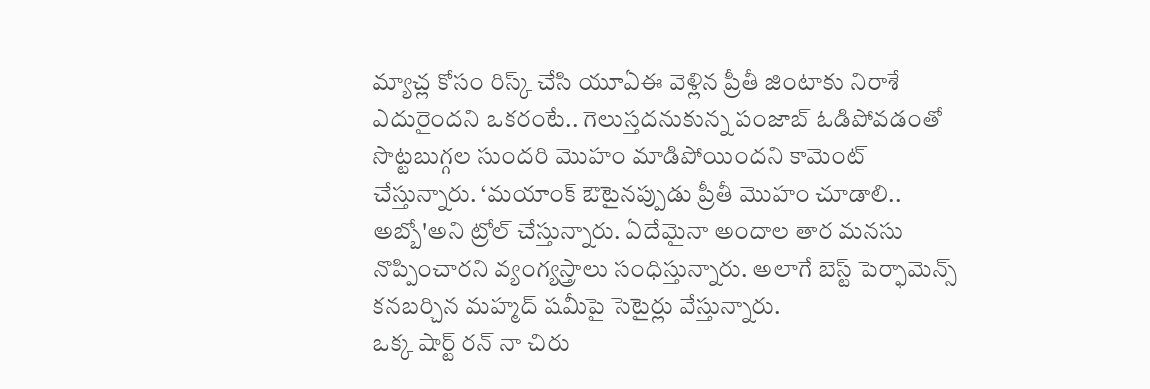మ్యాచ్ల కోసం రిస్క్ చేసి యూఏఈ వెళ్లిన ప్రీతీ జింటాకు నిరాశే ఎదురైందని ఒకరంటే.. గెలుస్తదనుకున్న పంజాబ్ ఓడిపోవడంతో సొట్టబుగ్గల సుందరి మొహం మాడిపోయిందని కామెంట్ చేస్తున్నారు. ‘మయాంక్ ఔటైనప్పుడు ప్రీతీ మొహం చూడాలి.. అబ్బో'అని ట్రోల్ చేస్తున్నారు. ఏదేమైనా అందాల తార మనసు నొప్పించారని వ్యంగ్యస్త్రాలు సంధిస్తున్నారు. అలాగే బెస్ట్ పెర్ఫామెన్స్ కనబర్చిన మహ్మద్ షమీపై సెటైర్లు వేస్తున్నారు.
ఒక్క షార్ట్ రన్ నా చిరు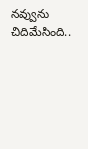నవ్వును చిదిమేసింది..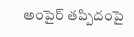అంపైర్ తప్పిదంపై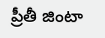ప్రీతీ జింటా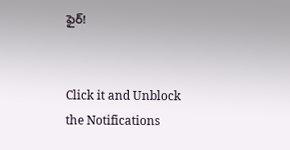ఫైర్!


Click it and Unblock the Notifications